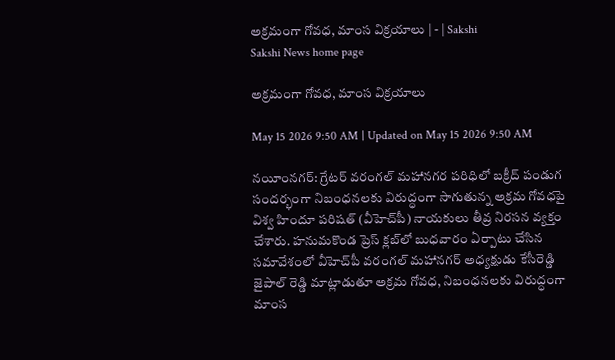అక్రమంగా గోవధ, మాంస విక్రయాలు | - | Sakshi
Sakshi News home page

అక్రమంగా గోవధ, మాంస విక్రయాలు

May 15 2026 9:50 AM | Updated on May 15 2026 9:50 AM

నయీంనగర్‌: గ్రేటర్‌ వరంగల్‌ మహానగర పరిధిలో బక్రీద్‌ పండుగ సందర్భంగా నిబంధనలకు విరుద్ధంగా సాగుతున్న అక్రమ గోవధపై విశ్వ హిందూ పరిషత్‌ (వీహెచ్‌పీ) నాయకులు తీవ్ర నిరసన వ్యక్తం చేశారు. హనుమకొండ ప్రెస్‌ క్లబ్‌లో బుధవారం ఏర్పాటు చేసిన సమావేశంలో వీహెచ్‌పీ వరంగల్‌ మహానగర్‌ అధ్యక్షుడు కేసీరెడ్డి జైపాల్‌ రెడ్డి మాట్లాడుతూ అక్రమ గోవధ, నిబంధనలకు విరుద్ధంగా మాంస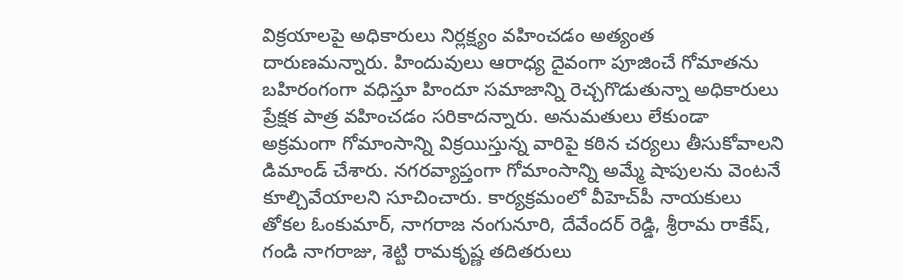విక్రయాలపై అధికారులు నిర్లక్ష్యం వహించడం అత్యంత దారుణమన్నారు. హిందువులు ఆరాధ్య దైవంగా పూజించే గోమాతను బహిరంగంగా వధిస్తూ హిందూ సమాజాన్ని రెచ్చగొడుతున్నా అధికారులు ప్రేక్షక పాత్ర వహించడం సరికాదన్నారు. అనుమతులు లేకుండా అక్రమంగా గోమాంసాన్ని విక్రయిస్తున్న వారిపై కఠిన చర్యలు తీసుకోవాలని డిమాండ్‌ చేశారు. నగరవ్యాప్తంగా గోమాంసాన్ని అమ్మే షాపులను వెంటనే కూల్చివేయాలని సూచించారు. కార్యక్రమంలో వీహెచ్‌పీ నాయకులు తోకల ఓంకుమార్‌, నాగరాజ నంగునూరి, దేవేందర్‌ రెడ్డి, శ్రీరామ రాకేష్‌, గండి నాగరాజు, శెట్టి రామకృష్ణ తదితరులు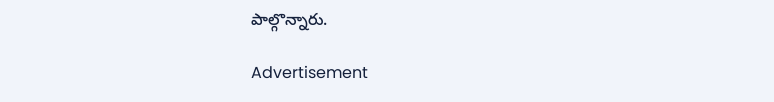పాల్గొన్నారు.

Advertisement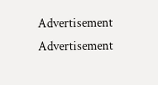Advertisement
Advertisement